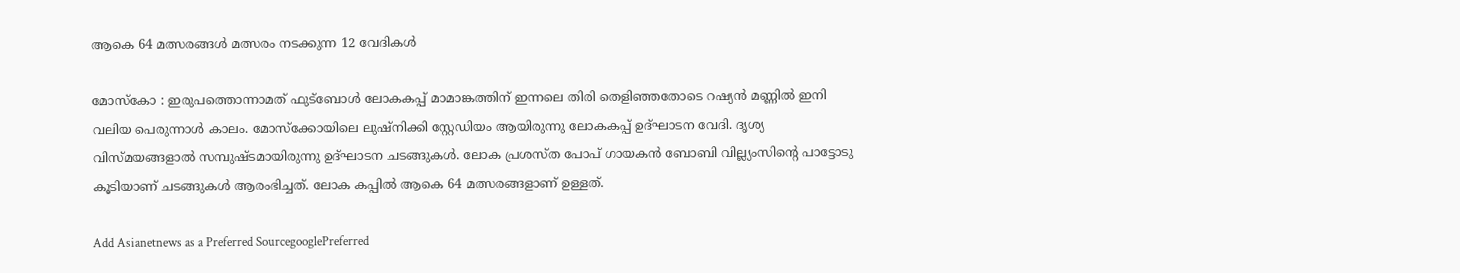ആകെ 64 മത്സരങ്ങള്‍ മത്സരം നടക്കുന്ന 12 വേദികള്‍

മോസ്കോ : ഇരുപത്തൊന്നാമത് ഫുട്ബോൾ ലോകകപ്പ് മാമാങ്കത്തിന് ഇന്നലെ തിരി തെളിഞ്ഞതോടെ റഷ്യൻ മണ്ണിൽ ഇനി വലിയ പെരുന്നാൾ കാലം. മോസ്ക്കോയിലെ ലുഷ്നിക്കി സ്റ്റേഡിയം ആയിരുന്നു ലോകകപ്പ് ഉദ്ഘാടന വേദി. ദൃശ്യ വിസ്മയങ്ങളാൽ സമ്പുഷ്‍ടമായിരുന്നു ഉദ്ഘാ‍ടന ചടങ്ങുകൾ. ലോക പ്രശസ്ത പോപ് ഗായകന്‍ ബോബി വില്ല്യംസിന്റെ പാട്ടോടു കൂടിയാണ് ചടങ്ങുകള്‍ ആരംഭിച്ചത്. ലോക കപ്പിൽ ആകെ 64 മത്സരങ്ങളാണ് ഉള്ളത്.

Add Asianetnews as a Preferred SourcegooglePreferred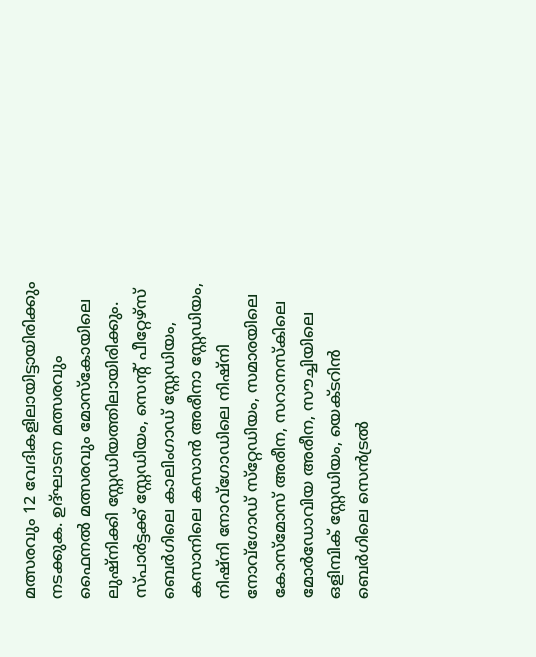മത്സരവും 12 വേദികളിലായിട്ടായിരിക്കും ന‍ടക്കുക. ഉദ്ഘാടന മത്സരവും ഫൈനൽ മത്സരവും മോസ്കോയിലെ ലുഷ്നിക്കി സ്റ്റേഡിയത്തിലായിരിക്കും. സ്പാര്‍ട്ടക്ക് സ്റ്റേഡിയം, സെന്റ് പീറ്റേഴ്‌സ് ബെര്‍ഗിലെ കാലിംഗാഡ് സ്റ്റേഡിയം, കസാനിലെ കസാന്‍ അരീനാ സ്റ്റേഡിയം, നിഷ്‌നി നോവ്‌ഗോഡിലെ നിഷ്‌നി നോവ്‌ഗോഡ് സ്‌റ്റേഡിയം, സമാരയിലെ കോസ്മോസ് അരീന, സറാനസ്‌കിലെ മോര്‍ഡോവിയ അരീന, സൗച്ചിയിലെ ഒളിമ്പിക് സ്റ്റേഡിയം, യെക്ടറിന്‍ ബെര്‍ഗിലെ സെന്‍ട്രല്‍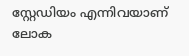സ്റ്റേഡിയം എന്നിവയാണ് ലോക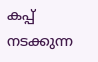കപ്പ് നടക്കുന്ന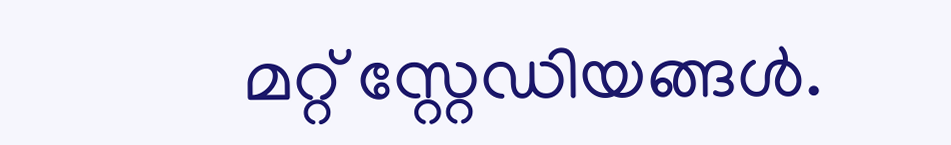മറ്റ് സ്റ്റേഡിയങ്ങൾ.